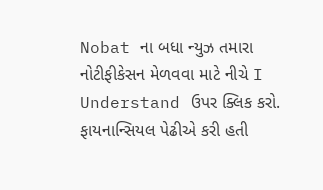Nobat ના બધા ન્યુઝ તમારા નોટીફીકેસન મેળવવા માટે નીચે I Understand ઉપર ક્લિક કરો.
ફાયનાન્સિયલ પેઢીએ કરી હતી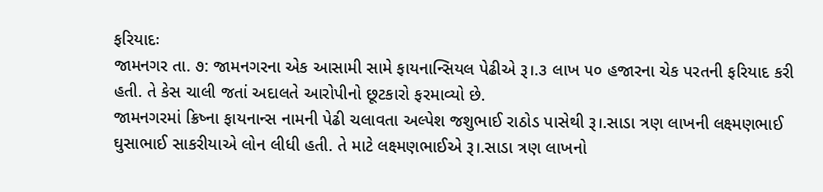ફરિયાદઃ
જામનગર તા. ૭: જામનગરના એક આસામી સામે ફાયનાન્સિયલ પેઢીએ રૂ।.૩ લાખ ૫૦ હજારના ચેક પરતની ફરિયાદ કરી હતી. તે કેસ ચાલી જતાં અદાલતે આરોપીનો છૂટકારો ફરમાવ્યો છે.
જામનગરમાં ક્રિષ્ના ફાયનાન્સ નામની પેઢી ચલાવતા અલ્પેશ જશુભાઈ રાઠોડ પાસેથી રૂ।.સાડા ત્રણ લાખની લક્ષ્મણભાઈ ઘુસાભાઈ સાકરીયાએ લોન લીધી હતી. તે માટે લક્ષ્મણભાઈએ રૂ।.સાડા ત્રણ લાખનો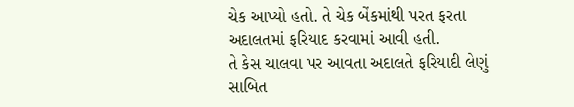ચેક આપ્યો હતો. તે ચેક બેંકમાંથી પરત ફરતા અદાલતમાં ફરિયાદ કરવામાં આવી હતી.
તે કેસ ચાલવા પર આવતા અદાલતે ફરિયાદી લેણું સાબિત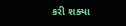કરી શક્યા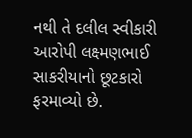નથી તે દલીલ સ્વીકારી આરોપી લક્ષ્મણભાઈ સાકરીયાનો છૂટકારો ફરમાવ્યો છે.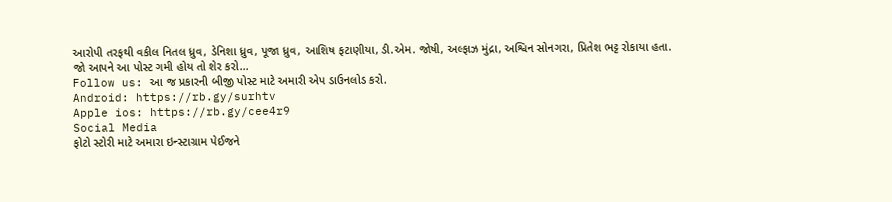આરોપી તરફથી વકીલ નિતલ ધ્રુવ, ડેનિશા ધ્રુવ, પૂજા ધ્રુવ, આશિષ ફટાણીયા, ડી.એમ. જોષી, અલ્ફાઝ મુંદ્રા, અશ્વિન સોનગરા, પ્રિતેશ ભટ્ટ રોકાયા હતા.
જો આપને આ પોસ્ટ ગમી હોય તો શેર કરો...
Follow us: આ જ પ્રકારની બીજી પોસ્ટ માટે અમારી એપ ડાઉનલોડ કરો.
Android: https://rb.gy/surhtv
Apple ios: https://rb.gy/cee4r9
Social Media
ફોટો સ્ટોરી માટે અમારા ઇન્સ્ટાગ્રામ પેઈજને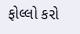ફોલ્લો કરો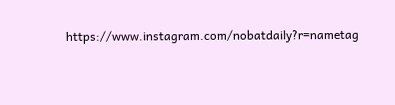https://www.instagram.com/nobatdaily?r=nametag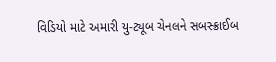વિડિયો માટે અમારી યુ-ટ્યૂબ ચેનલને સબસ્ક્રાઈબ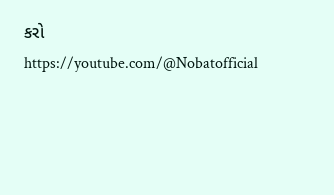કરો
https://youtube.com/@Nobatofficial